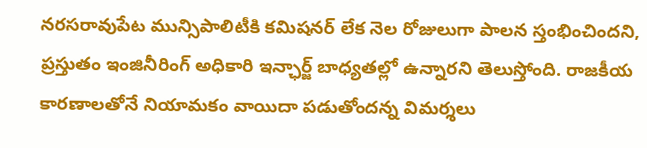నరసరావుపేట మున్సిపాలిటీకి కమిషనర్ లేక నెల రోజులుగా పాలన స్తంభించిందని, ప్రస్తుతం ఇంజినీరింగ్ అధికారి ఇన్ఛార్జ్ బాధ్యతల్లో ఉన్నారని తెలుస్తోంది. రాజకీయ కారణాలతోనే నియామకం వాయిదా పడుతోందన్న విమర్శలు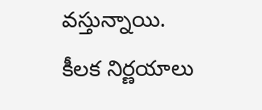వస్తున్నాయి. కీలక నిర్ణయాలు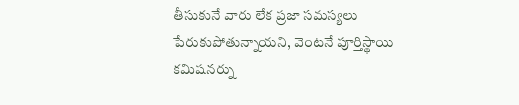తీసుకునే వారు లేక ప్రజా సమస్యలు పేరుకుపోతున్నాయని, వెంటనే పూర్తిస్థాయి కమిషనర్ను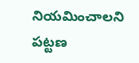నియమించాలని పట్టణ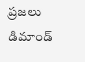ప్రజలు డిమాండ్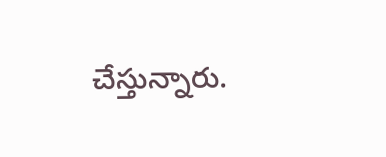చేస్తున్నారు.